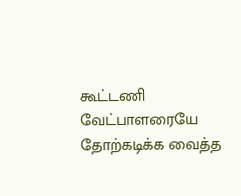கூட்டணி வேட்பாளரையே தோற்கடிக்க வைத்த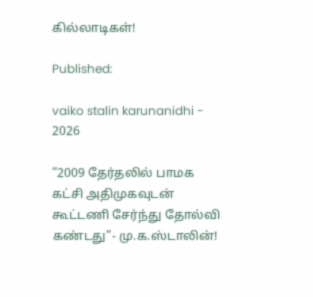கில்லாடிகள்!

Published:

vaiko stalin karunanidhi - 2026

“2009 தேர்தலில் பாமக கட்சி அதிமுகவுடன் கூட்டணி சேர்ந்து தோல்வி கண்டது”- மு.க.ஸ்டாலின்!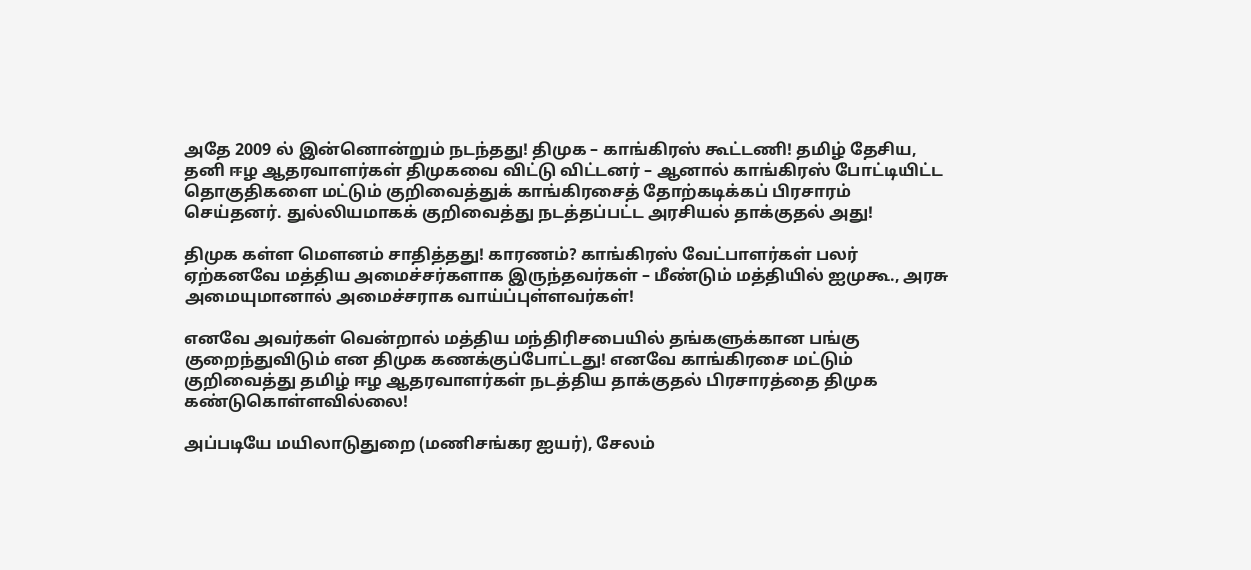அதே 2009 ல் இன்னொன்றும் நடந்தது! திமுக – காங்கிரஸ் கூட்டணி! தமிழ் தேசிய, தனி ஈழ ஆதரவாளர்கள் திமுகவை விட்டு விட்டனர் – ஆனால் காங்கிரஸ் போட்டியிட்ட தொகுதிகளை மட்டும் குறிவைத்துக் காங்கிரசைத் தோற்கடிக்கப் பிரசாரம் செய்தனர். துல்லியமாகக் குறிவைத்து நடத்தப்பட்ட அரசியல் தாக்குதல் அது!

திமுக கள்ள மௌனம் சாதித்தது! காரணம்? காங்கிரஸ் வேட்பாளர்கள் பலர் ஏற்கனவே மத்திய அமைச்சர்களாக இருந்தவர்கள் – மீண்டும் மத்தியில் ஐமுகூ., அரசு அமையுமானால் அமைச்சராக வாய்ப்புள்ளவர்கள்!

எனவே அவர்கள் வென்றால் மத்திய மந்திரிசபையில் தங்களுக்கான பங்கு குறைந்துவிடும் என திமுக கணக்குப்போட்டது! எனவே காங்கிரசை மட்டும் குறிவைத்து தமிழ் ஈழ ஆதரவாளர்கள் நடத்திய தாக்குதல் பிரசாரத்தை திமுக கண்டுகொள்ளவில்லை!

அப்படியே மயிலாடுதுறை (மணிசங்கர ஐயர்), சேலம்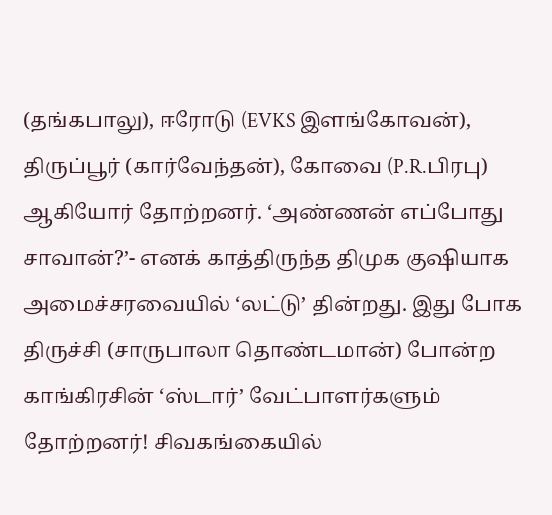(தங்கபாலு), ஈரோடு (EVKS இளங்கோவன்), திருப்பூர் (கார்வேந்தன்), கோவை (P.R.பிரபு) ஆகியோர் தோற்றனர். ‘அண்ணன் எப்போது சாவான்?’- எனக் காத்திருந்த திமுக குஷியாக அமைச்சரவையில் ‘லட்டு’ தின்றது. இது போக திருச்சி (சாருபாலா தொண்டமான்) போன்ற காங்கிரசின் ‘ஸ்டார்’ வேட்பாளர்களும் தோற்றனர்! சிவகங்கையில்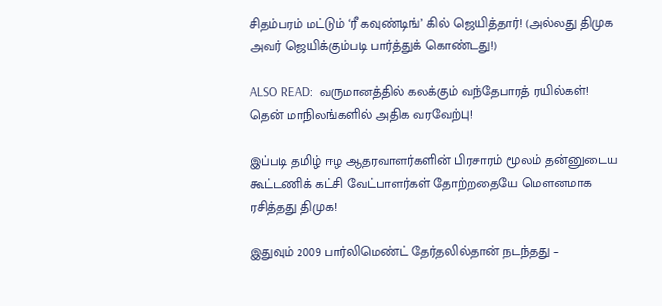சிதம்பரம் மட்டும் ‘ரீ கவுண்டிங்’ கில் ஜெயித்தார்! (அல்லது திமுக அவர் ஜெயிக்கும்படி பார்த்துக் கொண்டது!)

ALSO READ:  வருமானத்தில் கலக்கும் வந்தேபாரத் ரயில்கள்! தென் மாநிலங்களில் அதிக வரவேற்பு!

இப்படி தமிழ் ஈழ ஆதரவாளர்களின் பிரசாரம் மூலம் தன்னுடைய கூட்டணிக் கட்சி வேட்பாளர்கள் தோற்றதையே மௌனமாக ரசித்தது திமுக!

இதுவும் 2009 பார்லிமெண்ட் தேர்தலில்தான் நடந்தது –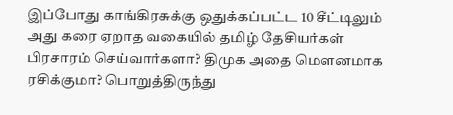இப்போது காங்கிரசுக்கு ஒதுக்கப்பட்ட 10 சீட்டிலும் அது கரை ஏறாத வகையில் தமிழ் தேசியர்கள் பிரசாரம் செய்வார்களா? திமுக அதை மௌனமாக ரசிக்குமா? பொறுத்திருந்து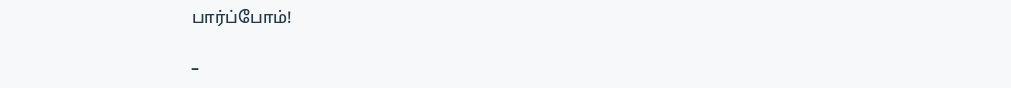பார்ப்போம்!

–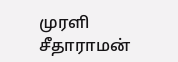முரளி சீதாராமன்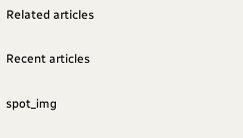Related articles

Recent articles

spot_img